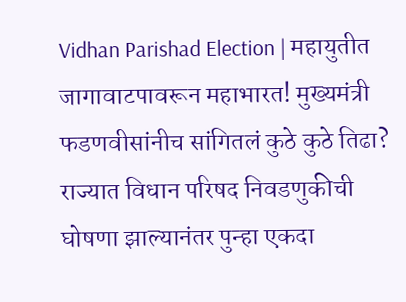Vidhan Parishad Election | महायुतीत जागावाटपावरून महाभारत! मुख्यमंत्री फडणवीसांनीच सांगितलं कुठे कुठे तिढा?
राज्यात विधान परिषद निवडणुकीची घोषणा झाल्यानंतर पुन्हा एकदा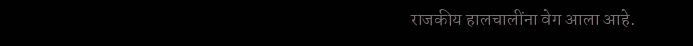राजकीय हालचालींना वेग आला आहे.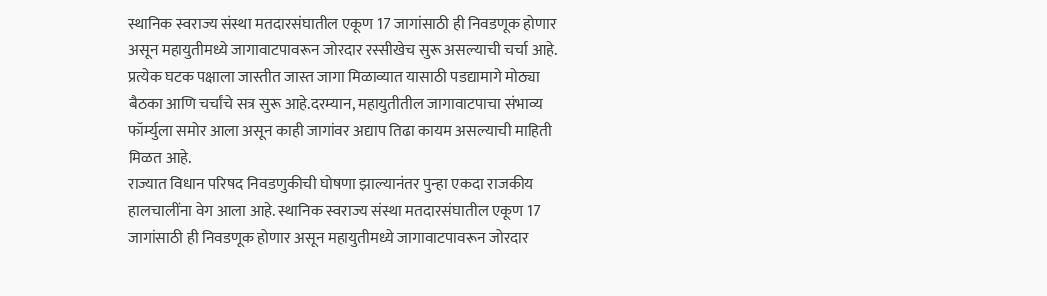स्थानिक स्वराज्य संस्था मतदारसंघातील एकूण 17 जागांसाठी ही निवडणूक होणार असून महायुतीमध्ये जागावाटपावरून जोरदार रस्सीखेच सुरू असल्याची चर्चा आहे. प्रत्येक घटक पक्षाला जास्तीत जास्त जागा मिळाव्यात यासाठी पडद्यामागे मोठ्या बैठका आणि चर्चांचे सत्र सुरू आहे.दरम्यान, महायुतीतील जागावाटपाचा संभाव्य फॉर्म्युला समोर आला असून काही जागांवर अद्याप तिढा कायम असल्याची माहिती मिळत आहे.
राज्यात विधान परिषद निवडणुकीची घोषणा झाल्यानंतर पुन्हा एकदा राजकीय हालचालींना वेग आला आहे. स्थानिक स्वराज्य संस्था मतदारसंघातील एकूण 17 जागांसाठी ही निवडणूक होणार असून महायुतीमध्ये जागावाटपावरून जोरदार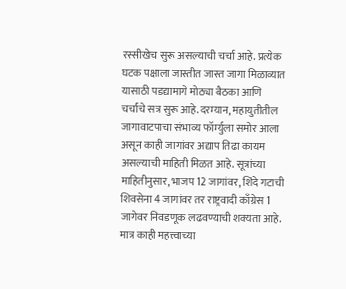रस्सीखेच सुरू असल्याची चर्चा आहे. प्रत्येक घटक पक्षाला जास्तीत जास्त जागा मिळाव्यात यासाठी पडद्यामागे मोठ्या बैठका आणि चर्चांचे सत्र सुरू आहे.दरम्यान, महायुतीतील जागावाटपाचा संभाव्य फॉर्म्युला समोर आला असून काही जागांवर अद्याप तिढा कायम असल्याची माहिती मिळत आहे. सूत्रांच्या माहितीनुसार, भाजप 12 जागांवर, शिंदे गटाची शिवसेना 4 जागांवर तर राष्ट्रवादी काँग्रेस 1 जागेवर निवडणूक लढवण्याची शक्यता आहे. मात्र काही महत्त्वाच्या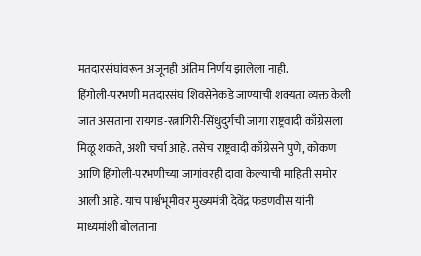मतदारसंघांवरून अजूनही अंतिम निर्णय झालेला नाही.
हिंगोली-परभणी मतदारसंघ शिवसेनेकडे जाण्याची शक्यता व्यक्त केली जात असताना रायगड-रत्नागिरी-सिंधुदुर्गची जागा राष्ट्रवादी काँग्रेसला मिळू शकते, अशी चर्चा आहे. तसेच राष्ट्रवादी काँग्रेसने पुणे, कोकण आणि हिंगोली-परभणीच्या जागांवरही दावा केल्याची माहिती समोर आली आहे. याच पार्श्वभूमीवर मुख्यमंत्री देवेंद्र फडणवीस यांनी माध्यमांशी बोलताना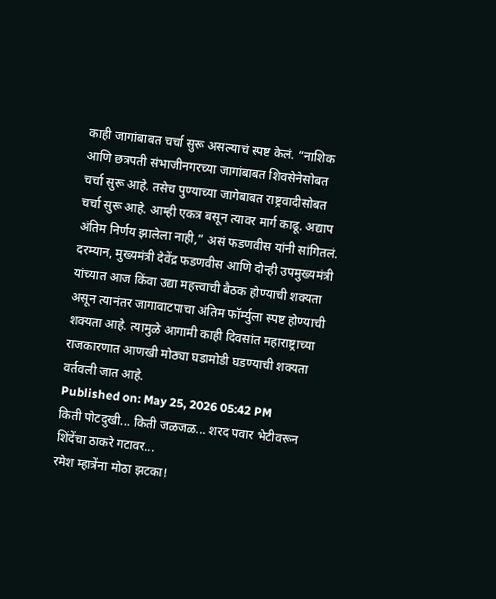काही जागांबाबत चर्चा सुरू असल्याचं स्पष्ट केलं. “नाशिक आणि छत्रपती संभाजीनगरच्या जागांबाबत शिवसेनेसोबत चर्चा सुरू आहे. तसेच पुण्याच्या जागेबाबत राष्ट्रवादीसोबत चर्चा सुरू आहे. आम्ही एकत्र बसून त्यावर मार्ग काढू. अद्याप अंतिम निर्णय झालेला नाही,” असं फडणवीस यांनी सांगितलं.
दरम्यान, मुख्यमंत्री देवेंद्र फडणवीस आणि दोन्ही उपमुख्यमंत्री यांच्यात आज किंवा उद्या महत्त्वाची बैठक होण्याची शक्यता असून त्यानंतर जागावाटपाचा अंतिम फॉर्म्युला स्पष्ट होण्याची शक्यता आहे. त्यामुळे आगामी काही दिवसांत महाराष्ट्राच्या राजकारणात आणखी मोठ्या घडामोडी घडण्याची शक्यता वर्तवली जात आहे.
Published on: May 25, 2026 05:42 PM
किती पोटदुखी... किती जळजळ... शरद पवार भेटीवरून शिंदेंचा ठाकरे गटावर...
रमेश म्हात्रेंना मोठा झटका!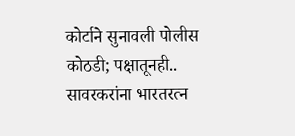कोर्टाने सुनावली पोलीस कोठडी; पक्षातूनही..
सावरकरांना भारतरत्न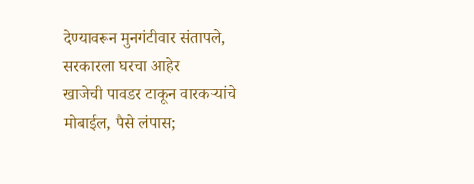देण्यावरून मुनगंटीवार संतापले, सरकारला घरचा आहेर
खाजेची पावडर टाकून वारकऱ्यांचे मोबाईल, पैसे लंपास;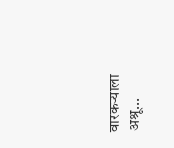वारकऱ्याला अश्रू...